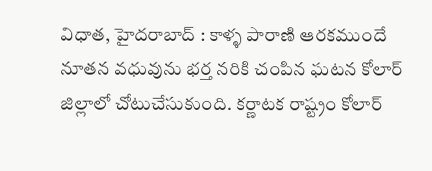విధాత, హైదరాబాద్ : కాళ్ళ పారాణి ఆరకముందే నూతన వధువును భర్త నరికి చంపిన ఘటన కోలార్ జిల్లాలో చోటుచేసుకుంది. కర్ణాటక రాష్ట్రం కోలార్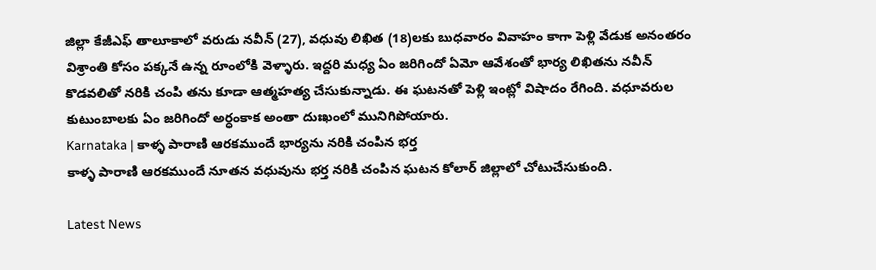జిల్లా కేజీఎఫ్ తాలూకాలో వరుడు నవీన్ (27), వధువు లిఖిత (18)లకు బుధవారం వివాహం కాగా పెళ్లి వేడుక అనంతరం విశ్రాంతి కోసం పక్కనే ఉన్న రూంలోకి వెళ్ళారు. ఇద్దరి మధ్య ఏం జరిగిందో ఏమో ఆవేశంతో భార్య లిఖితను నవీన్ కొడవలితో నరికి చంపి తను కూడా ఆత్మహత్య చేసుకున్నాడు. ఈ ఘటనతో పెళ్లి ఇంట్లో విషాదం రేగింది. వధూవరుల కుటుంబాలకు ఏం జరిగిందో అర్ధంకాక అంతా దుఃఖంలో మునిగిపోయారు.
Karnataka | కాళ్ళ పారాణి ఆరకముందే భార్యను నరికి చంపిన భర్త
కాళ్ళ పారాణి ఆరకముందే నూతన వధువును భర్త నరికి చంపిన ఘటన కోలార్ జిల్లాలో చోటుచేసుకుంది.

Latest News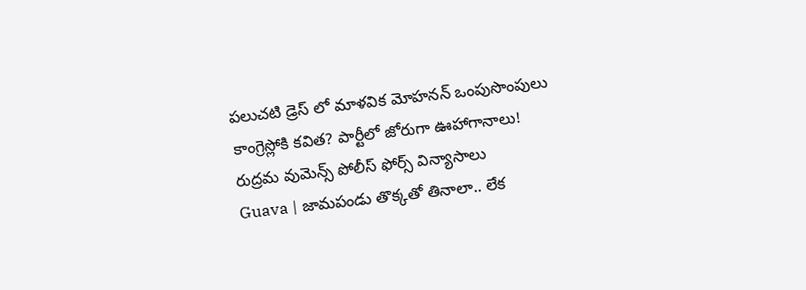పలుచటి డ్రెస్ లో మాళవిక మోహనన్ ఒంపుసొంపులు
కాంగ్రెస్లోకి కవిత? పార్టీలో జోరుగా ఊహాగానాలు!
రుద్రమ వుమెన్స్ పోలీస్ ఫోర్స్ విన్యాసాలు
Guava | జామపండు తొక్కతో తినాలా.. లేక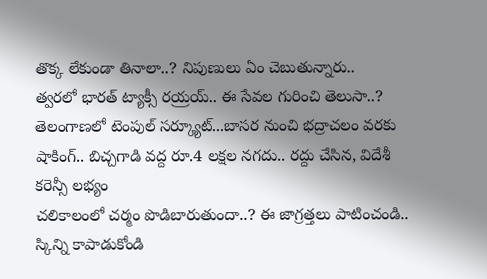తొక్క లేకుండా తినాలా..? నిపుణులు ఏం చెబుతున్నారు..
త్వరలో భారత్ ట్యాక్సీ రయ్రయ్.. ఈ సేవల గురించి తెలుసా..?
తెలంగాణలో టెంపుల్ సర్క్యూట్...బాసర నుంచి భద్రాచలం వరకు
షాకింగ్.. బిచ్చగాడి వద్ద రూ.4 లక్షల నగదు.. రద్దు చేసిన, విదేశీ కరెన్సీ లభ్యం
చలికాలంలో చర్మం పొడిబారుతుందా..? ఈ జాగ్రత్తలు పాటించండి.. స్కిన్ని కాపాడుకోండి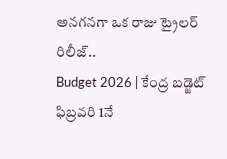అనగనగా ఒక రాజు ట్రైలర్ రిలీజ్..
Budget 2026 | కేంద్ర బడ్జెట్ ఫిబ్రవరి 1నే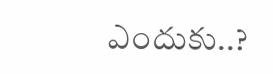ఎందుకు..?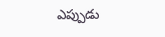ఎప్పుడు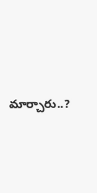మార్చారు..?